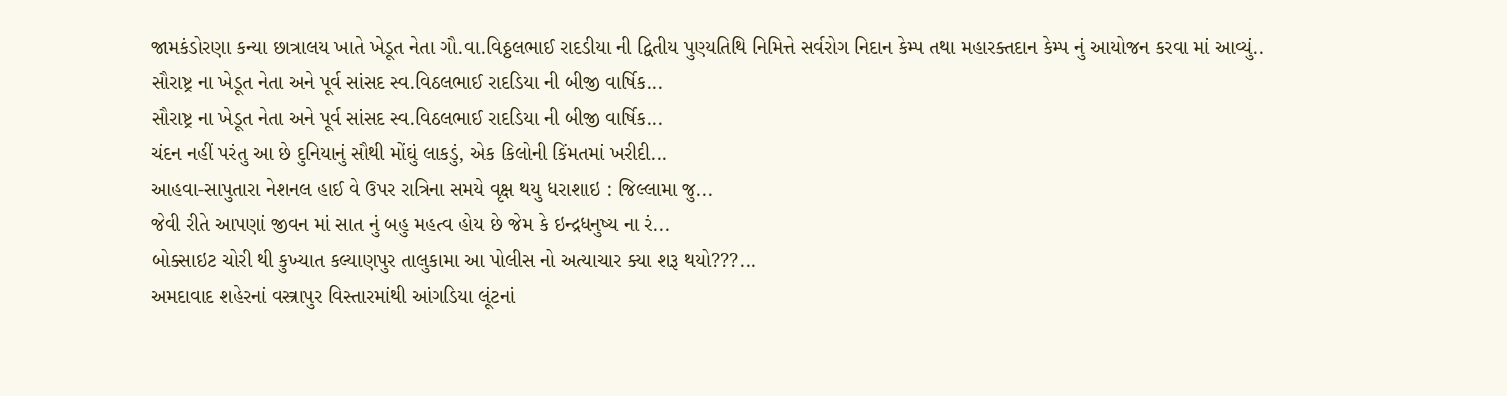જામકંડોરણા કન્યા છાત્રાલય ખાતે ખેડૂત નેતા ગૌ.વા.વિઠ્ઠલભાઈ રાદડીયા ની દ્વિતીય પુણ્યતિથિ નિમિત્તે સર્વરોગ નિદાન કેમ્પ તથા મહારક્તદાન કેમ્પ નું આયોજન કરવા માં આવ્યું..
સૌરાષ્ટ્ર ના ખેડૂત નેતા અને પૂર્વ સાંસદ સ્વ.વિઠલભાઈ રાદડિયા ની બીજી વાર્ષિક...
સૌરાષ્ટ્ર ના ખેડૂત નેતા અને પૂર્વ સાંસદ સ્વ.વિઠલભાઈ રાદડિયા ની બીજી વાર્ષિક...
ચંદન નહીં પરંતુ આ છે દુનિયાનું સૌથી મોંઘું લાકડું, એક કિલોની કિંમતમાં ખરીદી...
આહવા-સાપુતારા નેશનલ હાઈ વે ઉપર રાત્રિના સમયે વૃક્ષ થયુ ધરાશાઇ : જિલ્લામા જુ...
જેવી રીતે આપણાં જીવન માં સાત નું બહુ મહત્વ હોય છે જેમ કે ઇન્દ્રધનુષ્ય ના રં...
બોક્સાઇટ ચોરી થી કુખ્યાત કલ્યાણપુર તાલુકામા આ પોલીસ નો અત્યાચાર ક્યા શરૂ થયો???...
અમદાવાદ શહેરનાં વસ્ત્રાપુર વિસ્તારમાંથી આંગડિયા લૂંટનાં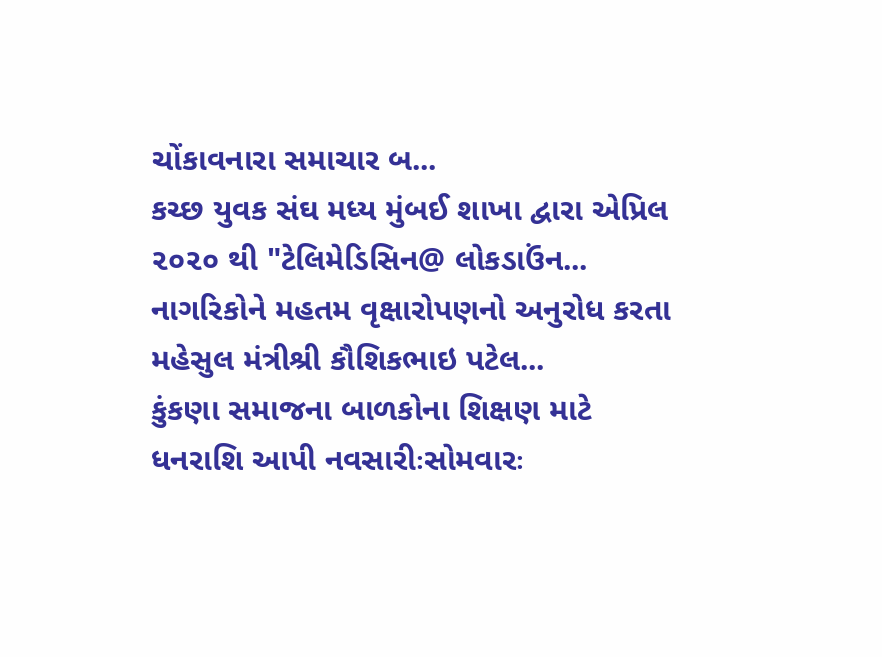ચોંકાવનારા સમાચાર બ...
કચ્છ યુવક સંઘ મધ્ય મુંબઈ શાખા દ્વારા એપ્રિલ ૨૦૨૦ થી "ટેલિમેડિસિન@ લોકડાઉંન...
નાગરિકોને મહતમ વૃક્ષારોપણનો અનુરોધ કરતા મહેસુલ મંત્રીશ્રી કૌશિકભાઇ પટેલ...
કુંકણા સમાજના બાળકોના શિક્ષણ માટે ધનરાશિ આપી નવસારીઃસોમવારઃ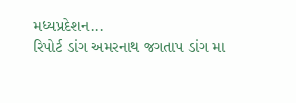મધ્યપ્રદેશન...
રિપોર્ટ ડાંગ અમરનાથ જગતાપ ડાંગ મા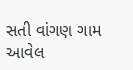સતી વાંગણ ગામ આવેલ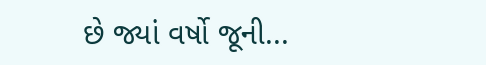છે જ્યાં વર્ષો જૂની...